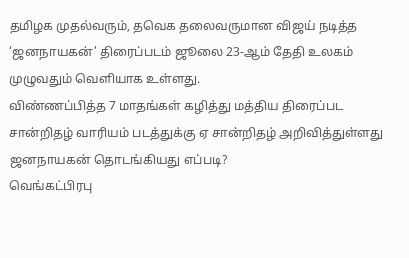தமிழக முதல்வரும், தவெக தலைவருமான விஜய் நடித்த ‘ஜனநாயகன்’ திரைப்படம் ஜூலை 23-ஆம் தேதி உலகம் முழுவதும் வெளியாக உள்ளது.
விண்ணப்பித்த 7 மாதங்கள் கழித்து மத்திய திரைப்பட சான்றிதழ் வாரியம் படத்துக்கு ஏ சான்றிதழ் அறிவித்துள்ளது
ஜனநாயகன் தொடங்கியது எப்படி?
வெங்கட்பிரபு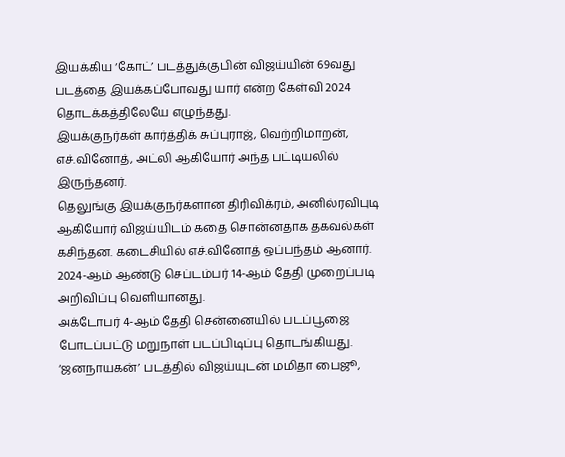இயக்கிய ‘கோட்’ படத்துக்குபின் விஜய்யின் 69வது படத்தை இயக்கப்போவது யார் என்ற கேள்வி 2024 தொடக்கத்திலேயே எழுந்தது.
இயக்குநர்கள் கார்த்திக் சுப்புராஜ், வெற்றிமாறன், எச்.வினோத், அட்லி ஆகியோர் அந்த பட்டியலில் இருந்தனர்.
தெலுங்கு இயக்குநர்களான திரிவிக்ரம், அனில்ரவிபுடி ஆகியோர் விஜய்யிடம் கதை சொன்னதாக தகவல்கள் கசிந்தன. கடைசியில் எச்.வினோத் ஒப்பந்தம் ஆனார்.
2024-ஆம் ஆண்டு செப்டம்பர் 14-ஆம் தேதி முறைப்படி அறிவிப்பு வெளியானது.
அக்டோபர் 4-ஆம் தேதி சென்னையில் படப்பூஜை போடப்பட்டு மறுநாள் படப்பிடிப்பு தொடங்கியது.
‘ஜனநாயகன்’ படத்தில் விஜய்யுடன் மமிதா பைஜூ,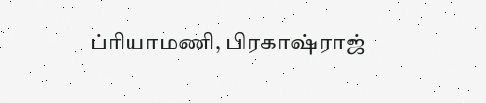ப்ரியாமணி, பிரகாஷ்ராஜ்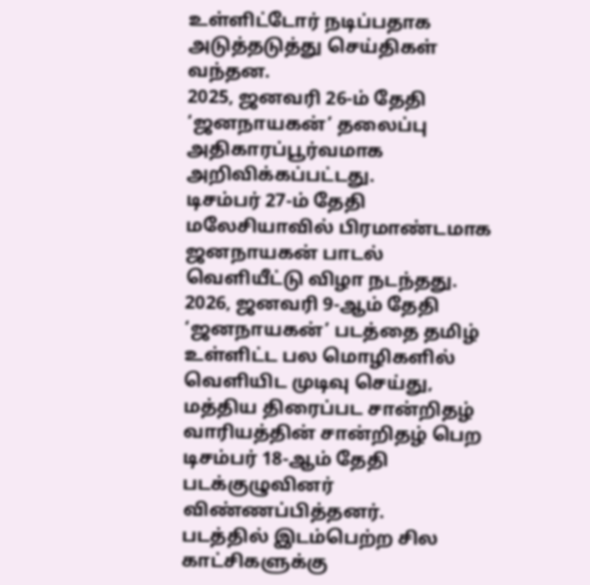உள்ளிட்டோர் நடிப்பதாக அடுத்தடுத்து செய்திகள் வந்தன.
2025, ஜனவரி 26-ம் தேதி ‘ஜனநாயகன்’ தலைப்பு அதிகாரப்பூர்வமாக அறிவிக்கப்பட்டது.
டிசம்பர் 27-ம் தேதி மலேசியாவில் பிரமாண்டமாக ஜனநாயகன் பாடல் வெளியீட்டு விழா நடந்தது.
2026, ஜனவரி 9-ஆம் தேதி ‘ஜனநாயகன்’ படத்தை தமிழ் உள்ளிட்ட பல மொழிகளில் வெளியிட முடிவு செய்து, மத்திய திரைப்பட சான்றிதழ் வாரியத்தின் சான்றிதழ் பெற டிசம்பர் 18-ஆம் தேதி படக்குழுவினர் விண்ணப்பித்தனர்.
படத்தில் இடம்பெற்ற சில காட்சிகளுக்கு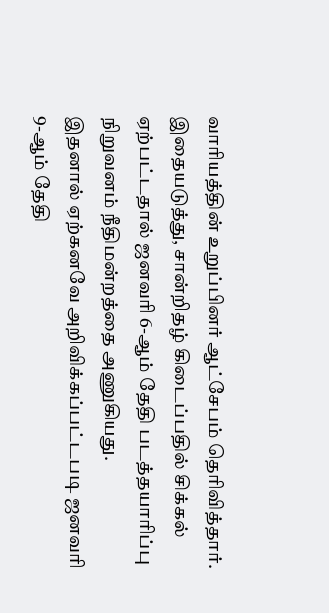வாரியத்தின் உறுப்பினர் ஆட்சேபம் தெரிவித்தார்.
இதையடுத்து, சான்றிதழ் கிடைப்பதில் சிக்கல் ஏற்பட்டதால் ஜனவரி 6-ஆம் தேதி படத்தயாரிப்பு நிறுவனம் நீதிமன்றத்தை அணுகியது.
இதனால் ஏற்கனவே அறிவிக்கப்பட்டபடி ஜனவரி 9-ஆம் தேதி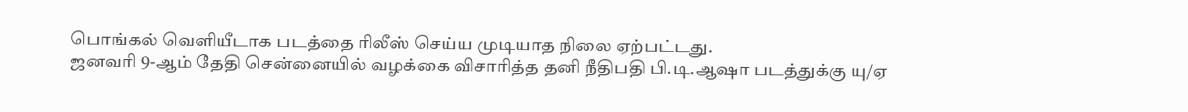பொங்கல் வெளியீடாக படத்தை ரிலீஸ் செய்ய முடியாத நிலை ஏற்பட்டது.
ஜனவரி 9-ஆம் தேதி சென்னையில் வழக்கை விசாரித்த தனி நீதிபதி பி.டி.ஆஷா படத்துக்கு யு/ஏ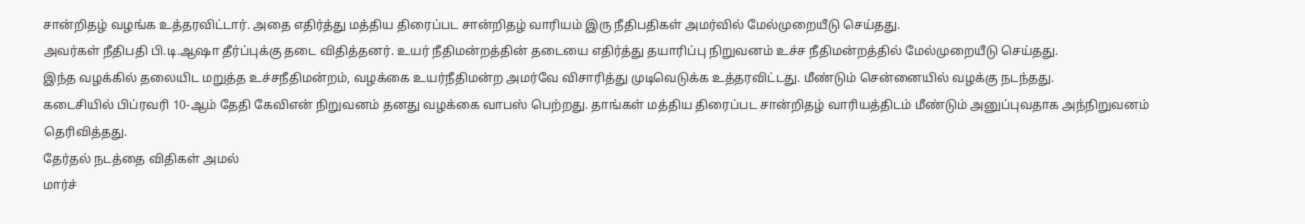சான்றிதழ் வழங்க உத்தரவிட்டார். அதை எதிர்த்து மத்திய திரைப்பட சான்றிதழ் வாரியம் இரு நீதிபதிகள் அமர்வில் மேல்முறையீடு செய்தது.
அவர்கள் நீதிபதி பி.டி.ஆஷா தீர்ப்புக்கு தடை விதித்தனர். உயர் நீதிமன்றத்தின் தடையை எதிர்த்து தயாரிப்பு நிறுவனம் உச்ச நீதிமன்றத்தில் மேல்முறையீடு செய்தது.
இந்த வழக்கில் தலையிட மறுத்த உச்சநீதிமன்றம், வழக்கை உயர்நீதிமன்ற அமர்வே விசாரித்து முடிவெடுக்க உத்தரவிட்டது. மீண்டும் சென்னையில் வழக்கு நடந்தது.
கடைசியில் பிப்ரவரி 10-ஆம் தேதி கேவிஎன் நிறுவனம் தனது வழக்கை வாபஸ் பெற்றது. தாங்கள் மத்திய திரைப்பட சான்றிதழ் வாரியத்திடம் மீண்டும் அனுப்புவதாக அந்நிறுவனம் தெரிவித்தது.
தேர்தல் நடத்தை விதிகள் அமல்
மார்ச்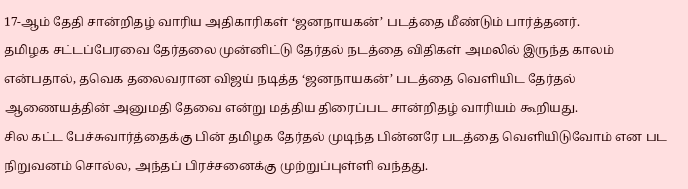17-ஆம் தேதி சான்றிதழ் வாரிய அதிகாரிகள் ‘ஜனநாயகன்’ படத்தை மீண்டும் பார்த்தனர்.
தமிழக சட்டப்பேரவை தேர்தலை முன்னிட்டு தேர்தல் நடத்தை விதிகள் அமலில் இருந்த காலம் என்பதால், தவெக தலைவரான விஜய் நடித்த ‘ஜனநாயகன்’ படத்தை வெளியிட தேர்தல் ஆணையத்தின் அனுமதி தேவை என்று மத்திய திரைப்பட சான்றிதழ் வாரியம் கூறியது.
சில கட்ட பேச்சுவார்த்தைக்கு பின் தமிழக தேர்தல் முடிந்த பின்னரே படத்தை வெளியிடுவோம் என பட நிறுவனம் சொல்ல, அந்தப் பிரச்சனைக்கு முற்றுப்புள்ளி வந்தது.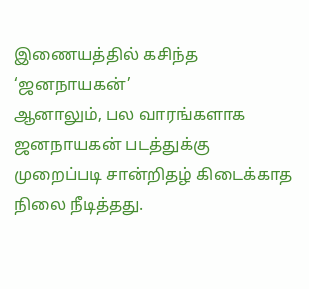இணையத்தில் கசிந்த ‘ஜனநாயகன்’
ஆனாலும், பல வாரங்களாக ஜனநாயகன் படத்துக்கு முறைப்படி சான்றிதழ் கிடைக்காத நிலை நீடித்தது.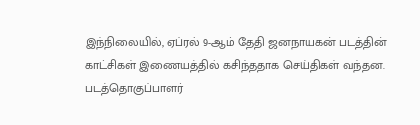இந்நிலையில், ஏப்ரல் 9-ஆம் தேதி ஜனநாயகன் படத்தின் காட்சிகள் இணையத்தில் கசிந்ததாக செய்திகள் வந்தன.
படத்தொகுப்பாளர்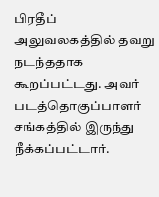பிரதீப் அலுவலகத்தில் தவறு நடந்ததாக கூறப்பட்டது. அவர் படத்தொகுப்பாளர் சங்கத்தில் இருந்து நீக்கப்பட்டார்.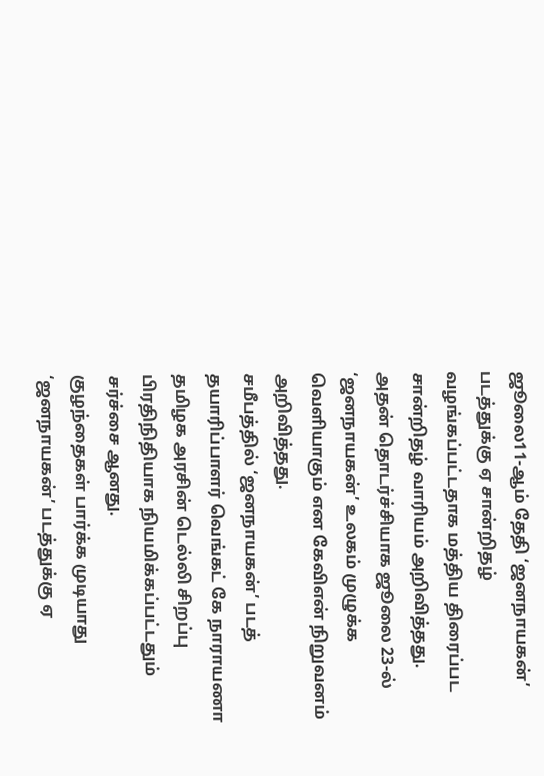ஜூலை11-ஆம் தேதி ‘ஜனநாயகன்’ படத்துக்கு ஏ சான்றிதழ் வழங்கப்பட்டதாக மத்திய திரைப்பட சான்றிதழ் வாரியம் அறிவித்தது.
அதன் தொடர்ச்சியாக ஜூலை 23-ல் ‘ஜனநாயகன்’ உலகம் முழுக்க வெளியாகும் என கேவிஎன் நிறுவனம் அறிவித்தது.
சமீபத்தில் ‘ஜனநாயகன்’ படத் தயாரிப்பாளர் வெங்கட் கே நாராயணா தமிழக அரசின் டெல்லி சிறப்பு பிரதிநிதியாக நியமிக்கப்பட்டதும் சர்ச்சை ஆனது.
குழந்தைகள் பார்க்க முடியாது
‘ஜனநாயகன்’ படத்துக்கு ஏ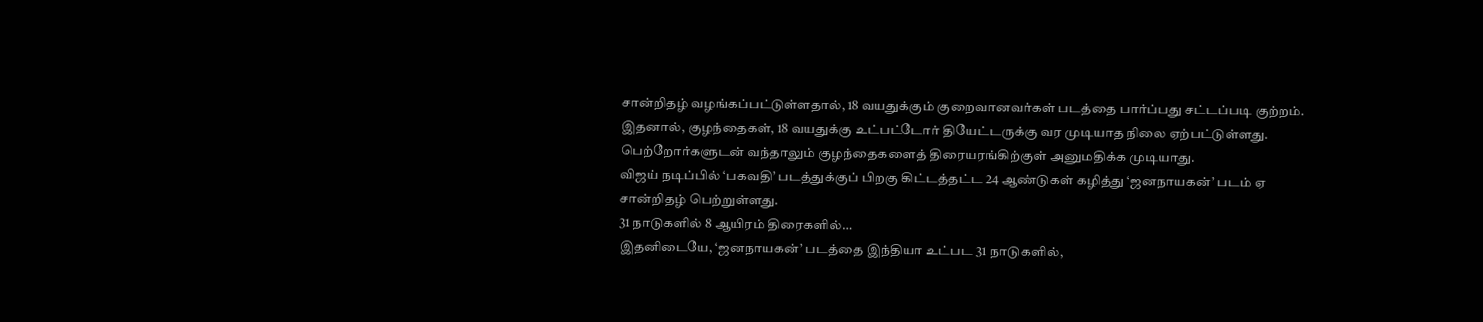சான்றிதழ் வழங்கப்பட்டுள்ளதால், 18 வயதுக்கும் குறைவானவர்கள் படத்தை பார்ப்பது சட்டப்படி குற்றம்.
இதனால், குழந்தைகள், 18 வயதுக்கு உட்பட்டோர் தியேட்டருக்கு வர முடியாத நிலை ஏற்பட்டுள்ளது. பெற்றோர்களுடன் வந்தாலும் குழந்தைகளைத் திரையரங்கிற்குள் அனுமதிக்க முடியாது.
விஜய் நடிப்பில் ‘பகவதி’ படத்துக்குப் பிறகு கிட்டத்தட்ட 24 ஆண்டுகள் கழித்து ‘ஜனநாயகன்’ படம் ஏ சான்றிதழ் பெற்றுள்ளது.
31 நாடுகளில் 8 ஆயிரம் திரைகளில்…
இதனிடையே, ‘ஜனநாயகன்’ படத்தை இந்தியா உட்பட 31 நாடுகளில்,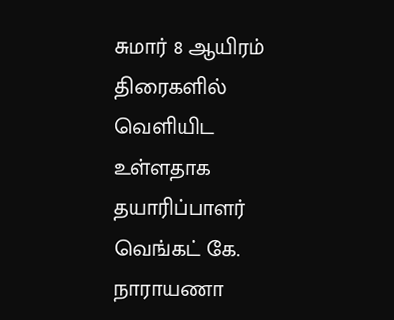சுமார் 8 ஆயிரம் திரைகளில் வெளியிட உள்ளதாக தயாரிப்பாளர் வெங்கட் கே. நாராயணா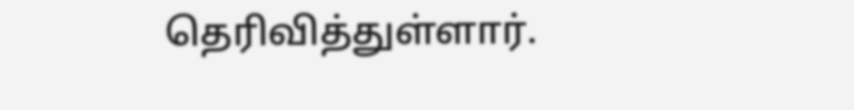தெரிவித்துள்ளார்.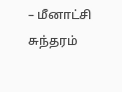– மீனாட்சி சுந்தரம்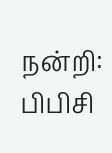நன்றி: பிபிசி